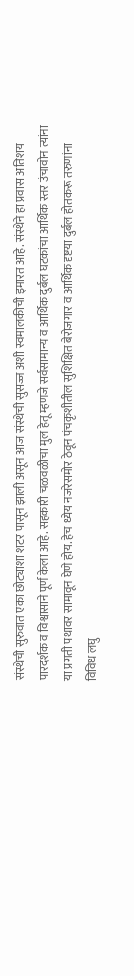संस्थेची सुरुवात एका छोट्याशा शटर पासून झाली असून आज संस्थेची सुसज्ज अशी स्वमालकीची इमारत आहे. संस्थेने हा प्रवास अतिशय पारदर्शक व विश्वासाने पूर्ण केला आहे. सहकारी चळवळीचा मुल हेतू म्हणजे सर्वसामान्य व आर्थिक दुर्बल घटकांचा आर्थिक स्तर उंचावोन त्यांना या प्रगती पथावर सामावून घेणे होय. हेच ध्येय नजरेसमोर ठेवून पंचकृशीतील सुशिक्षित बेरोजगार व आर्थिक दृष्टया दुर्बल होतकरू तरुणांना विविध लघु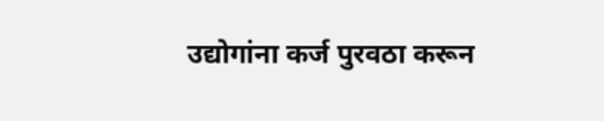उद्योगांना कर्ज पुरवठा करून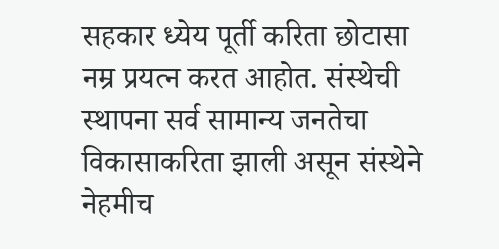सहकार ध्येय पूर्ती करिता छोटासा नम्र प्रयत्न करत आहोत. संस्थेची स्थापना सर्व सामान्य जनतेचा विकासाकरिता झाली असून संस्थेने नेहमीच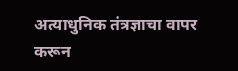अत्याधुनिक तंत्रज्ञाचा वापर करून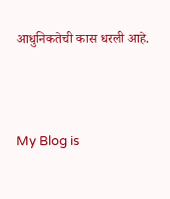आधुनिकतेची कास धरली आहे.




My Blog is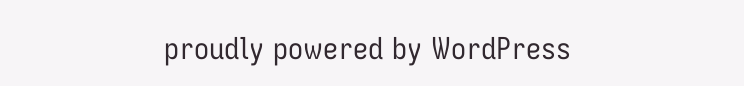proudly powered by WordPress